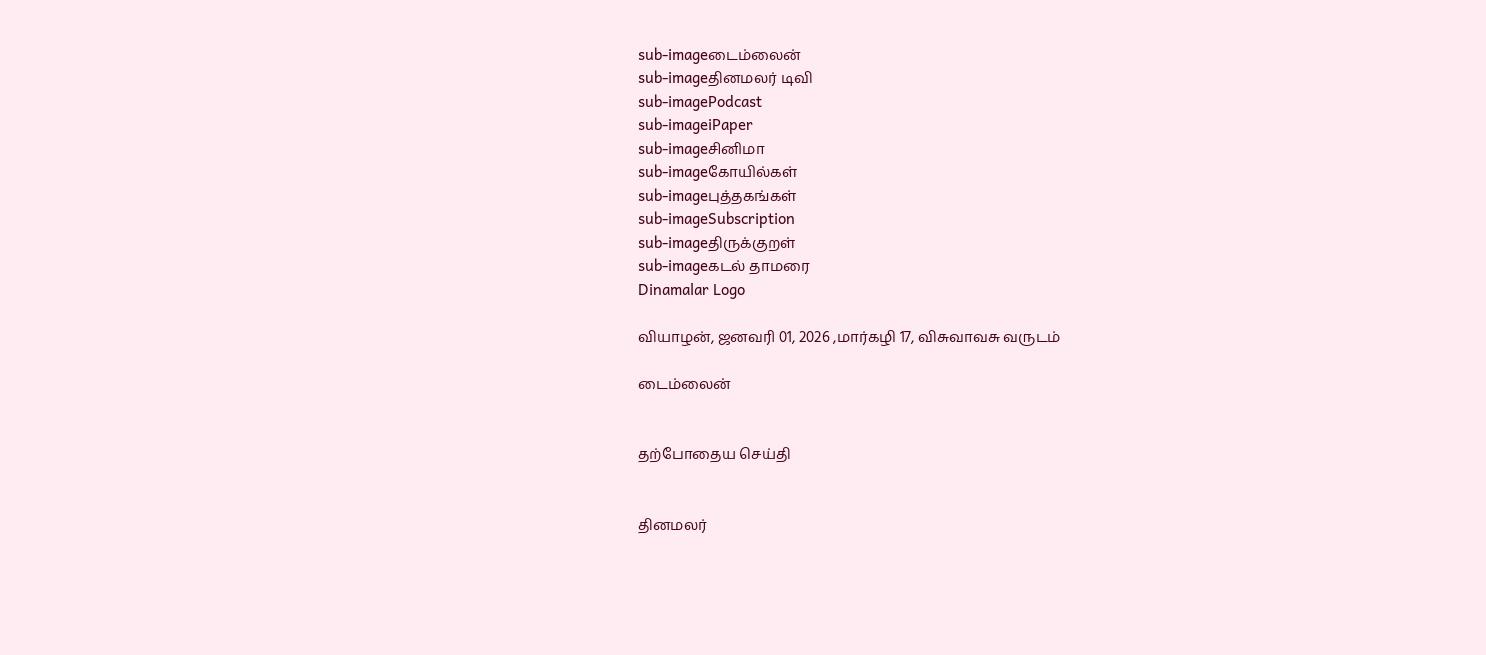sub-imageடைம்லைன்
sub-imageதினமலர் டிவி
sub-imagePodcast
sub-imageiPaper
sub-imageசினிமா
sub-imageகோயில்கள்
sub-imageபுத்தகங்கள்
sub-imageSubscription
sub-imageதிருக்குறள்
sub-imageகடல் தாமரை
Dinamalar Logo

வியாழன், ஜனவரி 01, 2026 ,மார்கழி 17, விசுவாவசு வருடம்

டைம்லைன்


தற்போதைய செய்தி


தினமலர்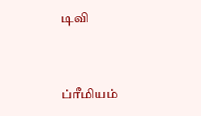டிவி


ப்ரீமியம்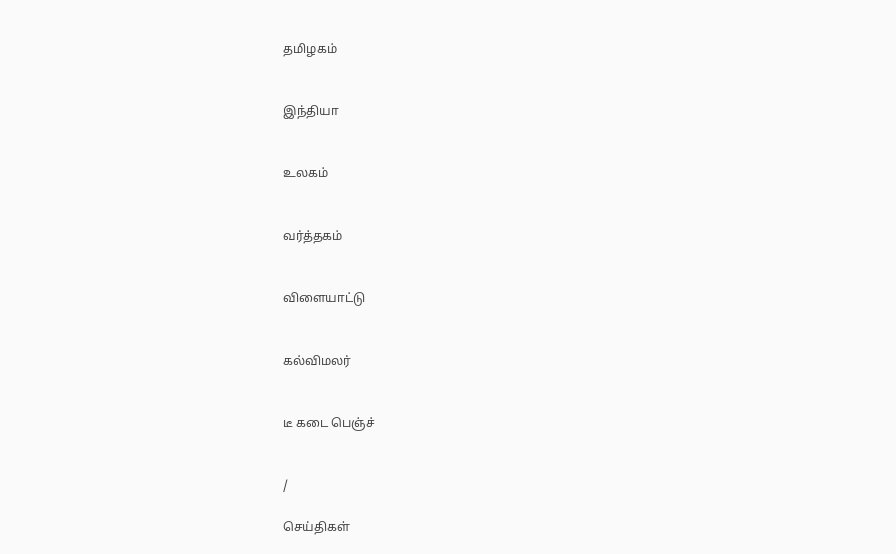தமிழகம்


இந்தியா


உலகம்


வர்த்தகம்


விளையாட்டு


கல்விமலர்


டீ கடை பெஞ்ச்


/

செய்திகள்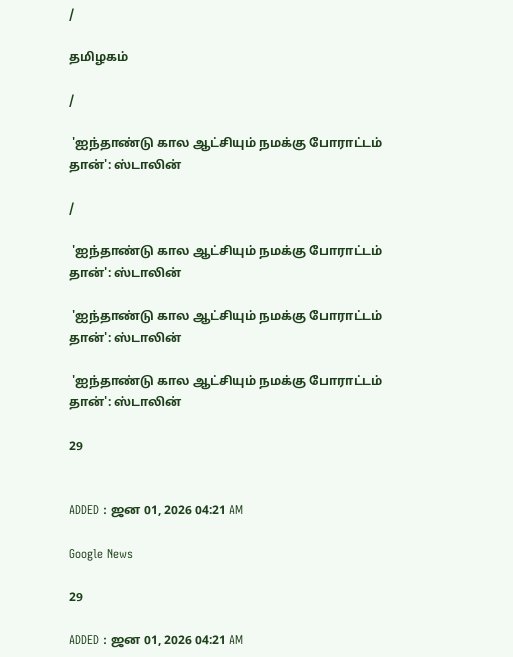/

தமிழகம்

/

 'ஐந்தாண்டு கால ஆட்சியும் நமக்கு போராட்டம் தான்': ஸ்டாலின்

/

 'ஐந்தாண்டு கால ஆட்சியும் நமக்கு போராட்டம் தான்': ஸ்டாலின்

 'ஐந்தாண்டு கால ஆட்சியும் நமக்கு போராட்டம் தான்': ஸ்டாலின்

 'ஐந்தாண்டு கால ஆட்சியும் நமக்கு போராட்டம் தான்': ஸ்டாலின்

29


ADDED : ஜன 01, 2026 04:21 AM

Google News

29

ADDED : ஜன 01, 2026 04:21 AM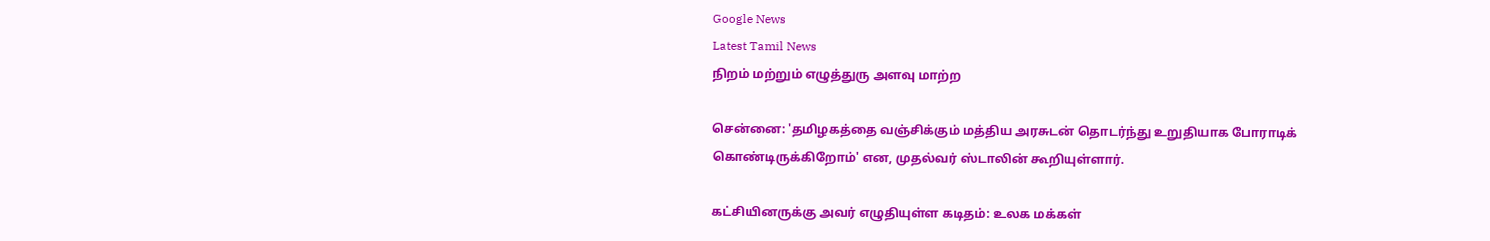Google News
Latest Tamil News
நிறம் மற்றும் எழுத்துரு அளவு மாற்ற

சென்னை: 'தமிழகத்தை வஞ்சிக்கும் மத்திய அரசுடன் தொடர்ந்து உறுதியாக போராடிக் கொண்டிருக்கிறோம்' என, முதல்வர் ஸ்டாலின் கூறியுள்ளார்.

கட்சியினருக்கு அவர் எழுதியுள்ள கடிதம்: உலக மக்கள்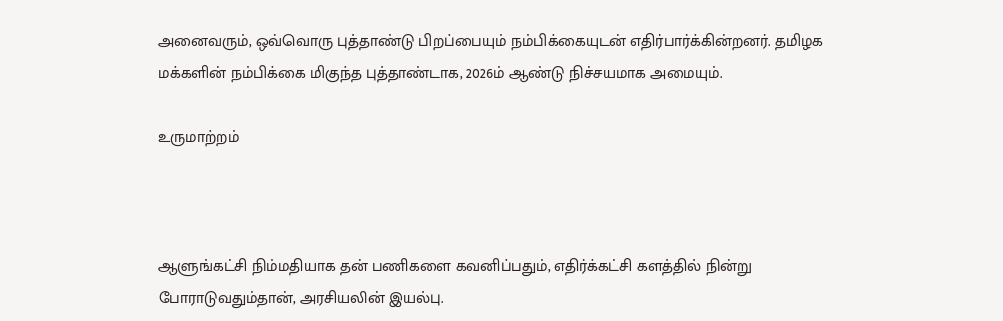அனைவரும், ஒவ்வொரு புத்தாண்டு பிறப்பையும் நம்பிக்கையுடன் எதிர்பார்க்கின்றனர். தமிழக மக்களின் நம்பிக்கை மிகுந்த புத்தாண்டாக, 2026ம் ஆண்டு நிச்சயமாக அமையும்.

உருமாற்றம்



ஆளுங்கட்சி நிம்மதியாக தன் பணிகளை கவனிப்பதும், எதிர்க்கட்சி களத்தில் நின்று போராடுவதும்தான், அரசியலின் இயல்பு.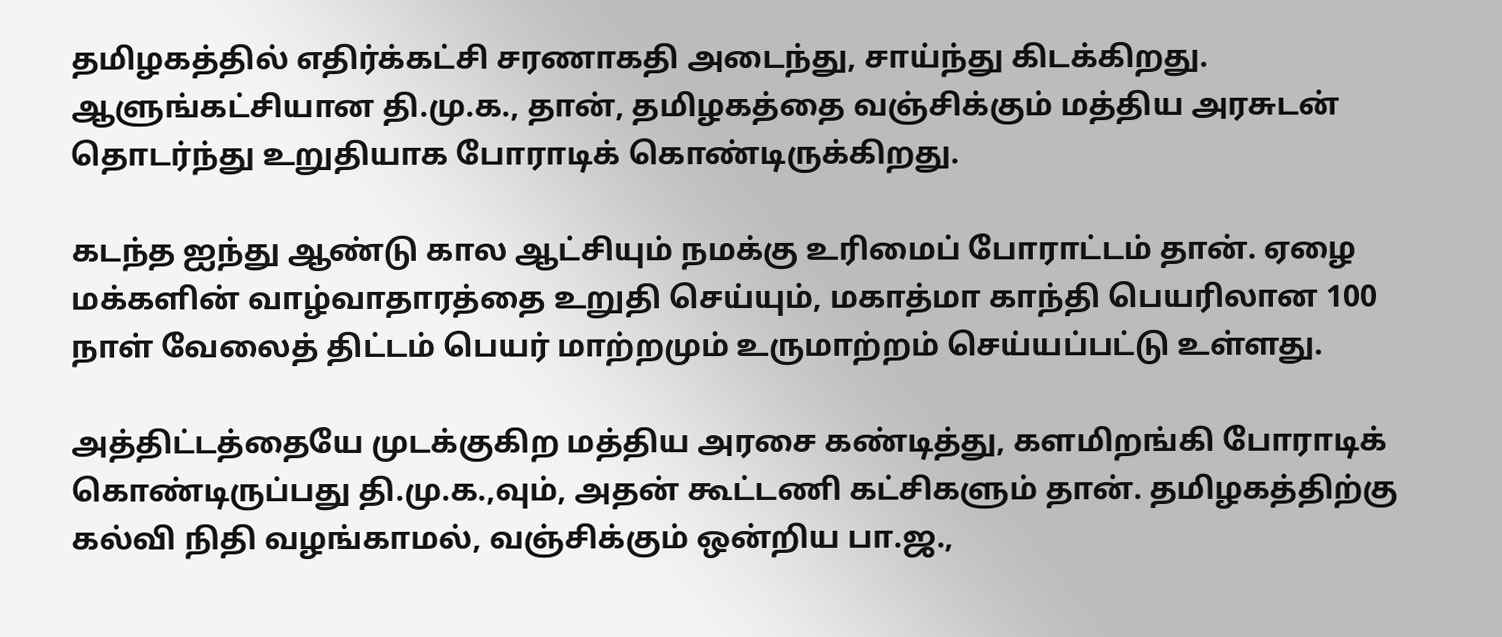தமிழகத்தில் எதிர்க்கட்சி சரணாகதி அடைந்து, சாய்ந்து கிடக்கிறது. ஆளுங்கட்சியான தி.மு.க., தான், தமிழகத்தை வஞ்சிக்கும் மத்திய அரசுடன் தொடர்ந்து உறுதியாக போராடிக் கொண்டிருக்கிறது.

கடந்த ஐந்து ஆண்டு கால ஆட்சியும் நமக்கு உரிமைப் போராட்டம் தான். ஏழை மக்களின் வாழ்வாதாரத்தை உறுதி செய்யும், மகாத்மா காந்தி பெயரிலான 100 நாள் வேலைத் திட்டம் பெயர் மாற்றமும் உருமாற்றம் செய்யப்பட்டு உள்ளது.

அத்திட்டத்தையே முடக்குகிற மத்திய அரசை கண்டித்து, களமிறங்கி போராடிக் கொண்டிருப்பது தி.மு.க.,வும், அதன் கூட்டணி கட்சிகளும் தான். தமிழகத்திற்கு கல்வி நிதி வழங்காமல், வஞ்சிக்கும் ஒன்றிய பா.ஜ.,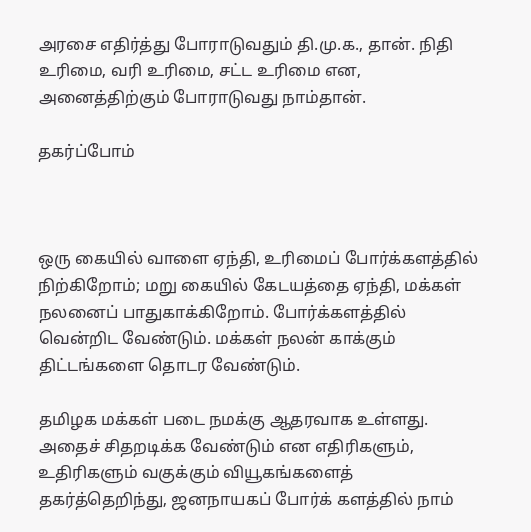அரசை எதிர்த்து போராடுவதும் தி.மு.க., தான். நிதி உரிமை, வரி உரிமை, சட்ட உரிமை என, அனைத்திற்கும் போராடுவது நாம்தான்.

தகர்ப்போம்



ஒரு கையில் வாளை ஏந்தி, உரிமைப் போர்க்களத்தில் நிற்கிறோம்; மறு கையில் கேடயத்தை ஏந்தி, மக்கள் நலனைப் பாதுகாக்கிறோம். போர்க்களத்தில் வென்றிட வேண்டும். மக்கள் நலன் காக்கும் திட்டங்களை தொடர வேண்டும்.

தமிழக மக்கள் படை நமக்கு ஆதரவாக உள்ளது. அதைச் சிதறடிக்க வேண்டும் என எதிரிகளும், உதிரிகளும் வகுக்கும் வியூகங்களைத் தகர்த்தெறிந்து, ஜனநாயகப் போர்க் களத்தில் நாம்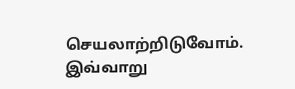செயலாற்றிடுவோம். இவ்வாறு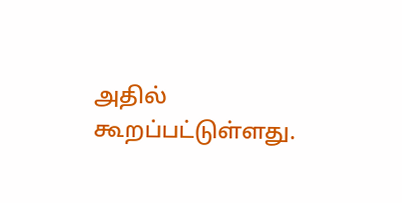அதில் கூறப்பட்டுள்ளது.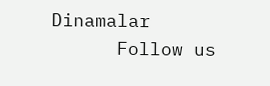Dinamalar
      Follow us